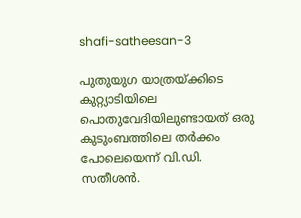shafi-satheesan-3

പുതുയുഗ യാത്രയ്ക്കിടെ കുറ്റ്യാടിയിലെ പൊതുവേദിയിലുണ്ടായത് ഒരു കുടുംബത്തിലെ തര്‍ക്കം പോലെയെന്ന് വി.ഡി. സതീശന്‍.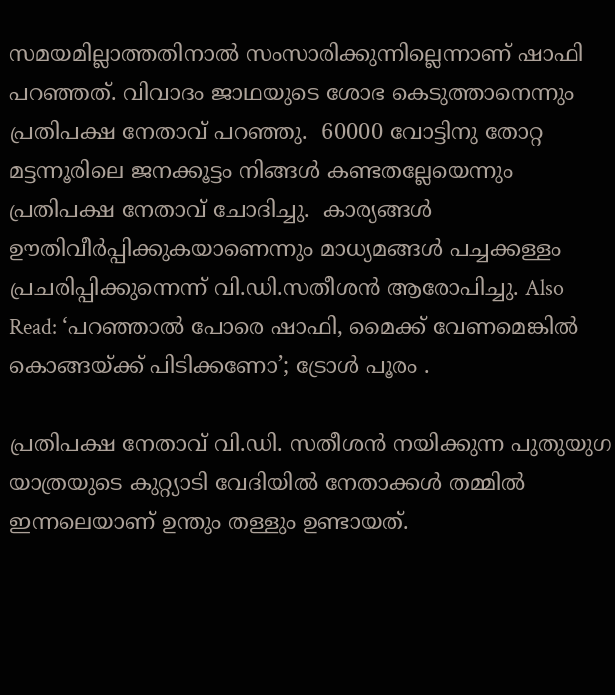സമയമില്ലാത്തതിനാല്‍ സംസാരിക്കുന്നില്ലെന്നാണ് ഷാഫി പറഞ്ഞത്. വിവാദം ജാഥയുടെ ശോഭ കെടുത്താനെന്നും പ്രതിപക്ഷ നേതാവ് പറഞ്ഞു.  60000 വോട്ടിനു തോറ്റ മട്ടന്നൂരിലെ ജനക്കൂട്ടം നിങ്ങള്‍ കണ്ടതല്ലേയെന്നും പ്രതിപക്ഷ നേതാവ് ചോദിച്ചു.  കാര്യങ്ങള്‍ ഊതിവീര്‍പ്പിക്കുകയാണെന്നും മാധ്യമങ്ങള്‍ പച്ചക്കള്ളം പ്രചരിപ്പിക്കുന്നെന്ന് വി.ഡി.സതീശന്‍ ആരോപിച്ചു. Also Read: ‘പറഞ്ഞാൽ പോരെ ഷാഫി, മൈക്ക് വേണമെങ്കിൽ കൊങ്ങയ്ക്ക് പിടിക്കണോ’; ട്രോൾ പൂരം .

പ്രതിപക്ഷ നേതാവ് വി.ഡി. സതീശന്‍ നയിക്കുന്ന പുതുയുഗ യാത്രയുടെ കുറ്റ്യാടി വേദിയില്‍ നേതാക്കള്‍ തമ്മില്‍ ഇന്നലെയാണ് ഉന്തും തള്ളും ഉണ്ടായത്.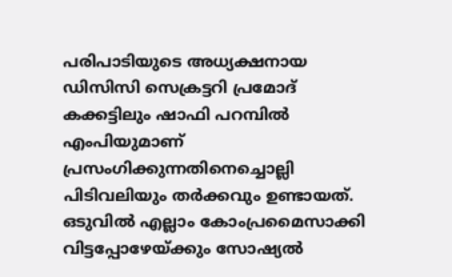പരിപാടിയുടെ അധ്യക്ഷനായ ഡിസിസി സെക്രട്ടറി പ്രമോദ് കക്കട്ടിലും ഷാഫി പറമ്പില്‍ എംപിയുമാണ് പ്രസംഗിക്കുന്നതിനെച്ചൊല്ലി പിടിവലിയും തര്‍ക്കവും ഉണ്ടായത്. ഒടുവില്‍ എല്ലാം കോംപ്രമൈസാക്കി വിട്ടപ്പോഴേയ്ക്കും സോഷ്യല്‍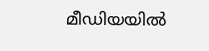മീഡിയയില്‍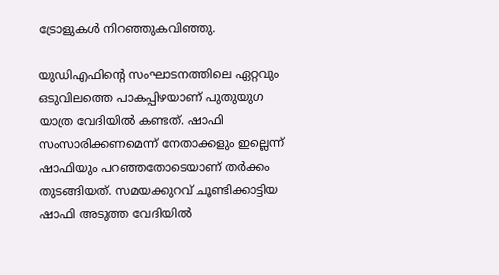ട്രോളുകള്‍ നിറഞ്ഞുകവിഞ്ഞു.

യുഡിഎഫിന്‍റെ സംഘാടനത്തിലെ ഏറ്റവും ഒടുവിലത്തെ പാകപ്പിഴയാണ് പുതുയുഗ യാത്ര വേദിയില്‍ കണ്ടത്. ഷാഫി സംസാരിക്കണമെന്ന് നേതാക്കളും ഇല്ലെന്ന് ഷാഫിയും പറഞ്ഞതോടെയാണ് തര്‍ക്കം തുടങ്ങിയത്. സമയക്കുറവ് ചൂണ്ടിക്കാട്ടിയ ഷാഫി അടുത്ത വേദിയില്‍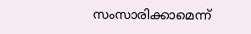സംസാരിക്കാമെന്ന്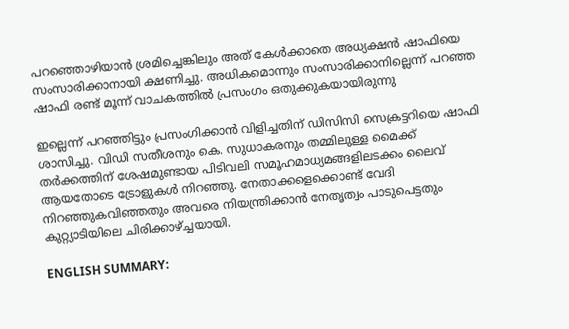പറഞ്ഞൊഴിയാന്‍ ശ്രമിച്ചെങ്കിലും അത് കേള്‍ക്കാതെ അധ്യക്ഷന്‍ ഷാഫിയെ സംസാരിക്കാനായി ക്ഷണിച്ചു. അധികമൊന്നും സംസാരിക്കാനില്ലെന്ന് പറ‍ഞ്ഞ ഷാഫി രണ്ട് മൂന്ന് വാചകത്തില്‍ പ്രസംഗം ഒതുക്കുകയായിരുന്നു

ഇല്ലെന്ന് പറഞ്ഞിട്ടും പ്രസംഗിക്കാന്‍ വിളിച്ചതിന് ഡിസിസി സെക്രട്ടറിയെ ഷാഫി ശാസിച്ചു. വിഡി സതീശനും കെ. സുധാകരനും തമ്മിലുള്ള മൈക്ക് തര്‍ക്കത്തിന് ശേഷമുണ്ടായ പിടിവലി സമൂഹമാധ്യമങ്ങളിലടക്കം ലൈവ് ആയതോടെ ട്രോളുകള്‍ നിറഞ്ഞു. നേതാക്കളെക്കൊണ്ട് വേദി നിറഞ്ഞുകവിഞ്ഞതും അവരെ നിയന്ത്രിക്കാന്‍ നേതൃത്വം പാടുപെട്ടതും കുറ്റ്യാടിയിലെ ചിരിക്കാഴ്ച്ചയായി.

ENGLISH SUMMARY: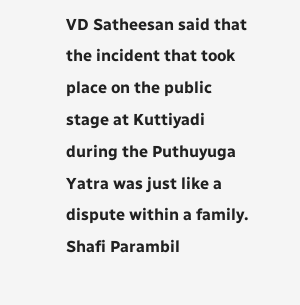VD Satheesan said that the incident that took place on the public stage at Kuttiyadi during the Puthuyuga Yatra was just like a dispute within a family. Shafi Parambil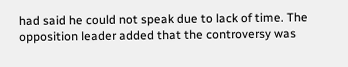had said he could not speak due to lack of time. The opposition leader added that the controversy was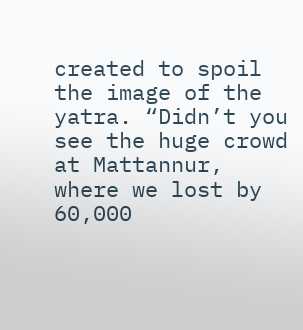created to spoil the image of the yatra. “Didn’t you see the huge crowd at Mattannur, where we lost by 60,000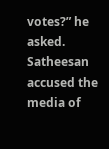votes?” he asked. Satheesan accused the media of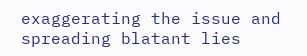exaggerating the issue and spreading blatant lies